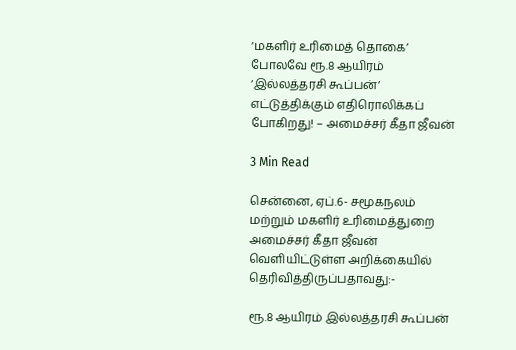‘மகளிர் உரிமைத் தொகை’ போலவே ரூ.8 ஆயிரம் ‘இல்லத்தரசி கூப்பன்’ எட்டுத்திக்கும் எதிரொலிக்கப் போகிறது! – அமைச்சர் கீதா ஜீவன்

3 Min Read

சென்னை, ஏப்.6- சமூகநலம் மற்றும் மகளிர் உரிமைத்துறை அமைச்சர் கீதா ஜீவன் வெளியிட்டுள்ள அறிக்கையில் தெரிவித்திருப்பதாவது:-

ரூ.8 ஆயிரம் இல்லத்தரசி கூப்பன்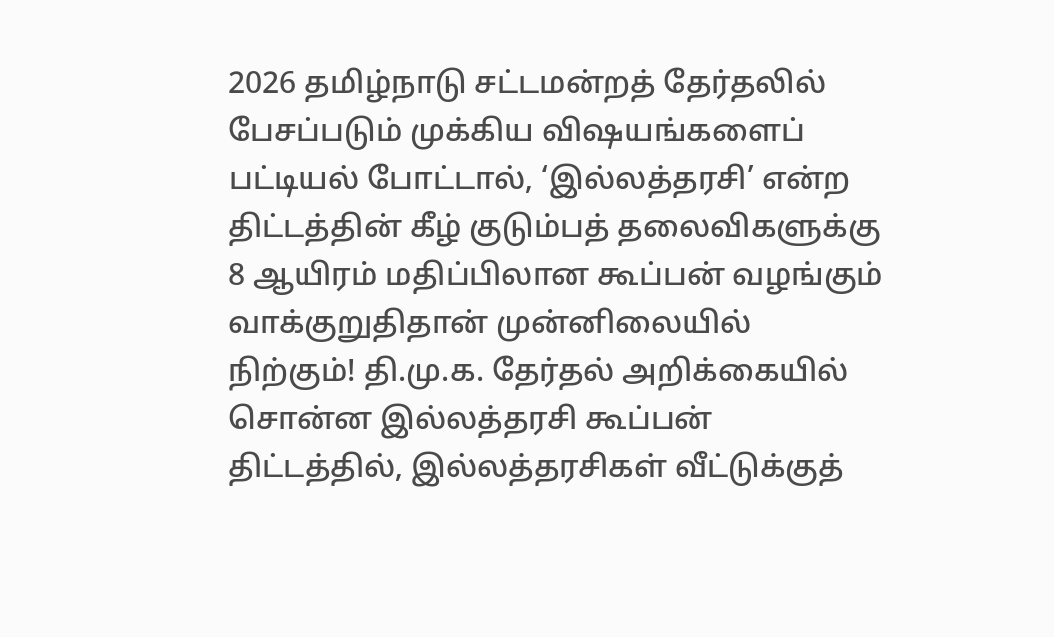2026 தமிழ்நாடு சட்டமன்றத் தேர்தலில் பேசப்படும் முக்கிய விஷயங்களைப் பட்டியல் போட்டால், ‘இல்லத்தரசி’ என்ற திட்டத்தின் கீழ் குடும்பத் தலைவிகளுக்கு 8 ஆயிரம் மதிப்பிலான கூப்பன் வழங்கும் வாக்குறுதிதான் முன்னிலையில் நிற்கும்! தி.மு.க. தேர்தல் அறிக்கையில் சொன்ன இல்லத்தரசி கூப்பன் திட்டத்தில், இல்லத்தரசிகள் வீட்டுக்குத்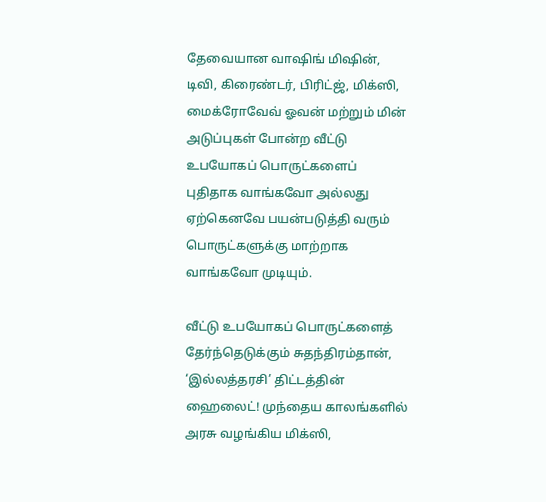தேவையான வாஷிங் மிஷின், டிவி, கிரைண்டர், பிரிட்ஜ், மிக்ஸி, மைக்ரோவேவ் ஓவன் மற்றும் மின் அடுப்புகள் போன்ற வீட்டு உபயோகப் பொருட்களைப் புதிதாக வாங்கவோ அல்லது ஏற்கெனவே பயன்படுத்தி வரும் பொருட்களுக்கு மாற்றாக வாங்கவோ முடியும்.

வீட்டு உபயோகப் பொருட்களைத் தேர்ந்தெடுக்கும் சுதந்திரம்தான், ‘இல்லத்தரசி’ திட்டத்தின் ஹைலைட்! முந்தைய காலங்களில் அரசு வழங்கிய மிக்ஸி,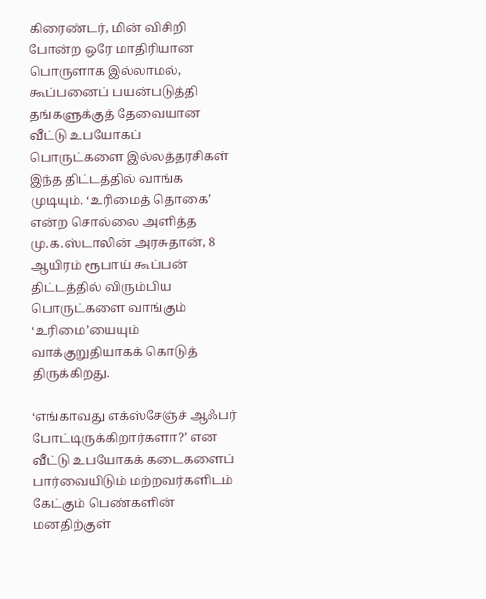கிரைண்டர், மின் விசிறி போன்ற ஒரே மாதிரியான பொருளாக இல்லாமல், கூப்பனைப் பயன்படுத்தி தங்களுக்குத் தேவையான வீட்டு உபயோகப் பொருட்களை இல்லத்தரசிகள் இந்த திட்டத்தில் வாங்க முடியும். ‘உரிமைத் தொகை’ என்ற சொல்லை அளித்த மு.க.ஸ்டாலின் அரசுதான், 8 ஆயிரம் ரூபாய் கூப்பன் திட்டத்தில் விரும்பிய பொருட்களை வாங்கும் ‘உரிமை’யையும் வாக்குறுதியாகக் கொடுத் திருக்கிறது.

‘எங்காவது எக்ஸ்சேஞ்ச் ஆஃபர் போட்டிருக்கிறார்களா?’ என வீட்டு உபயோகக் கடைகளைப் பார்வையிடும் மற்றவர்களிடம் கேட்கும் பெண்களின் மனதிற்குள்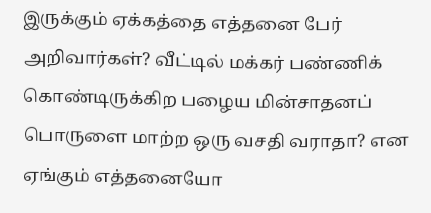இருக்கும் ஏக்கத்தை எத்தனை பேர் அறிவார்கள்? வீட்டில் மக்கர் பண்ணிக் கொண்டிருக்கிற பழைய மின்சாதனப் பொருளை மாற்ற ஒரு வசதி வராதா? என ஏங்கும் எத்தனையோ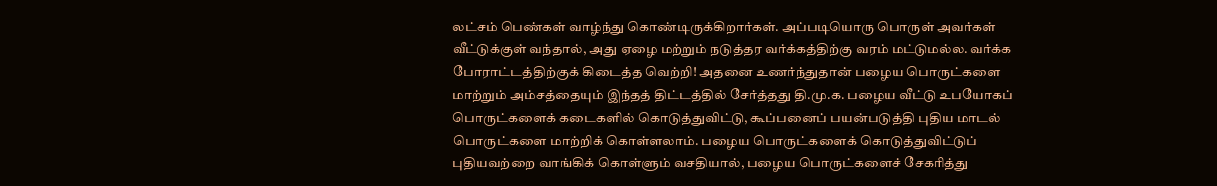லட்சம் பெண்கள் வாழ்ந்து கொண்டிருக்கிறார்கள். அப்படியொரு பொருள் அவர்கள் வீட்டுக்குள் வந்தால், அது ஏழை மற்றும் நடுத்தர வர்க்கத்திற்கு வரம் மட்டுமல்ல. வர்க்க போராட்டத்திற்குக் கிடைத்த வெற்றி! அதனை உணர்ந்துதான் பழைய பொருட்களை மாற்றும் அம்சத்தையும் இந்தத் திட்டத்தில் சேர்த்தது தி.மு.க. பழைய வீட்டு உபயோகப் பொருட்களைக் கடைகளில் கொடுத்துவிட்டு, கூப்பனைப் பயன்படுத்தி புதிய மாடல் பொருட்களை மாற்றிக் கொள்ளலாம். பழைய பொருட்களைக் கொடுத்துவிட்டுப் புதியவற்றை வாங்கிக் கொள்ளும் வசதியால், பழைய பொருட்களைச் சேகரித்து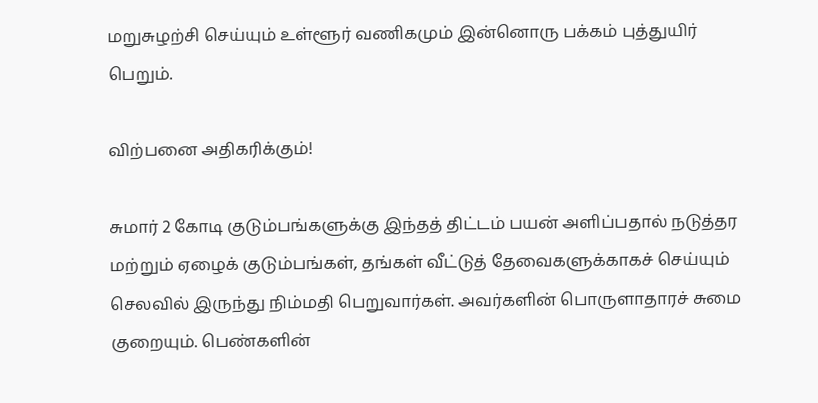மறுசுழற்சி செய்யும் உள்ளூர் வணிகமும் இன்னொரு பக்கம் புத்துயிர் பெறும்.

விற்பனை அதிகரிக்கும்!

சுமார் 2 கோடி குடும்பங்களுக்கு இந்தத் திட்டம் பயன் அளிப்பதால் நடுத்தர மற்றும் ஏழைக் குடும்பங்கள், தங்கள் வீட்டுத் தேவைகளுக்காகச் செய்யும் செலவில் இருந்து நிம்மதி பெறுவார்கள். அவர்களின் பொருளாதாரச் சுமை குறையும். பெண்களின்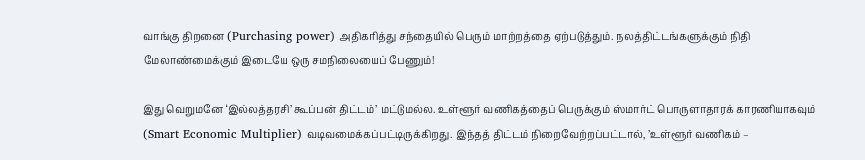வாங்கு திறனை (Purchasing power) அதிகரித்து சந்தையில் பெரும் மாற்றத்தை ஏற்படுத்தும். நலத்திட்டங்களுக்கும் நிதி மேலாண்மைக்கும் இடையே ஒரு சமநிலையைப் பேணும்!

இது வெறுமனே ‘இல்லத்தரசி’ கூப்பன் திட்டம்’ மட்டுமல்ல. உள்ளூர் வணிகத்தைப் பெருக்கும் ஸ்மார்ட் பொருளாதாரக் காரணியாகவும் (Smart Economic Multiplier) வடிவமைக்கப்பட்டிருக்கிறது. இந்தத் திட்டம் நிறைவேற்றப்பட்டால், ’உள்ளூர் வணிகம் –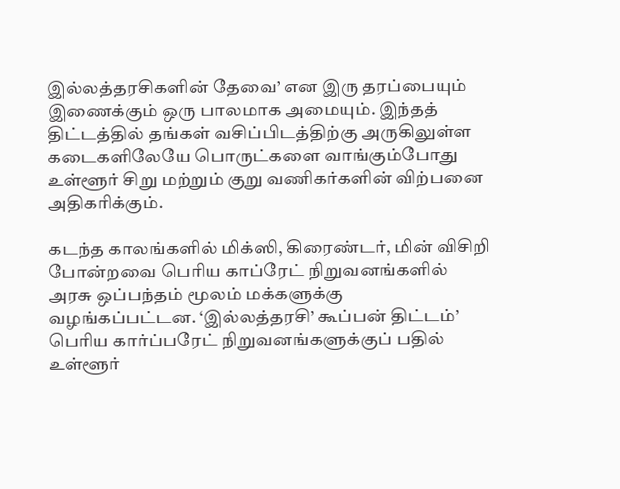இல்லத்தரசிகளின் தேவை’ என இரு தரப்பையும் இணைக்கும் ஒரு பாலமாக அமையும். இந்தத் திட்டத்தில் தங்கள் வசிப்பிடத்திற்கு அருகிலுள்ள கடைகளிலேயே பொருட்களை வாங்கும்போது உள்ளூர் சிறு மற்றும் குறு வணிகர்களின் விற்பனை அதிகரிக்கும்.

கடந்த காலங்களில் மிக்ஸி, கிரைண்டர், மின் விசிறி போன்றவை பெரிய காப்ரேட் நிறுவனங்களில் அரசு ஒப்பந்தம் மூலம் மக்களுக்கு வழங்கப்பட்டன. ‘இல்லத்தரசி’ கூப்பன் திட்டம்’ பெரிய கார்ப்பரேட் நிறுவனங்களுக்குப் பதில் உள்ளூர்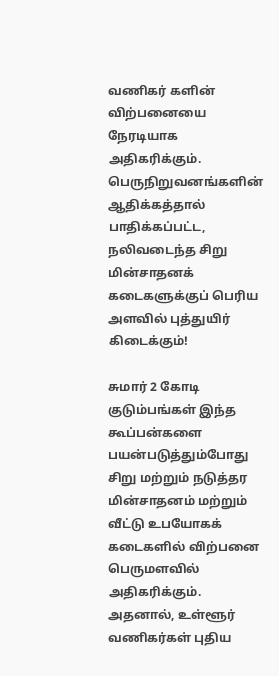வணிகர் களின் விற்பனையை நேரடியாக அதிகரிக்கும். பெருநிறுவனங்களின் ஆதிக்கத்தால் பாதிக்கப்பட்ட, நலிவடைந்த சிறு மின்சாதனக் கடைகளுக்குப் பெரிய அளவில் புத்துயிர் கிடைக்கும்!

சுமார் 2 கோடி குடும்பங்கள் இந்த கூப்பன்களை பயன்படுத்தும்போது சிறு மற்றும் நடுத்தர மின்சாதனம் மற்றும் வீட்டு உபயோகக் கடைகளில் விற்பனை பெருமளவில் அதிகரிக்கும். அதனால், உள்ளூர் வணிகர்கள் புதிய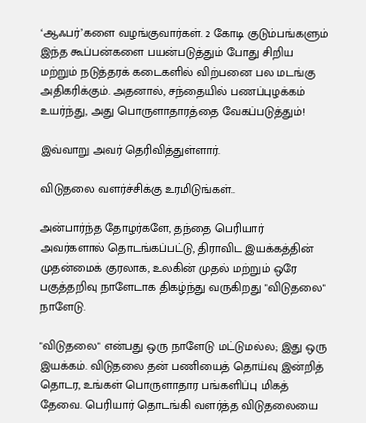‘ஆஃபர்’களை வழங்குவார்கள். 2 கோடி குடும்பங்களும் இந்த கூப்பன்களை பயன்படுத்தும் போது சிறிய மற்றும் நடுத்தரக் கடைகளில் விற்பனை பல மடங்கு அதிகரிக்கும். அதனால், சந்தையில் பணப்புழக்கம் உயர்ந்து, அது பொருளாதாரத்தை வேகப்படுத்தும்!

இவ்வாறு அவர் தெரிவித்துள்ளார்.

விடுதலை வளர்ச்சிக்கு உரமிடுங்கள்..

அன்பார்ந்த தோழர்களே, தந்தை பெரியார் அவர்களால் தொடங்கப்பட்டு, திராவிட இயக்கத்தின் முதன்மைக் குரலாக, உலகின் முதல் மற்றும் ஒரே பகுத்தறிவு நாளேடாக திகழ்ந்து வருகிறது "விடுதலை" நாளேடு.

"விடுதலை" என்பது ஒரு நாளேடு மட்டுமல்ல; இது ஒரு இயக்கம். விடுதலை தன் பணியைத் தொய்வு இன்றித் தொடர, உங்கள் பொருளாதார பங்களிப்பு மிகத் தேவை. பெரியார் தொடங்கி வளர்த்த விடுதலையை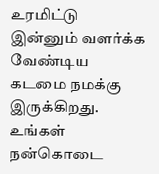உரமிட்டு இன்னும் வளர்க்க வேண்டிய கடமை நமக்கு இருக்கிறது. உங்கள் நன்கொடை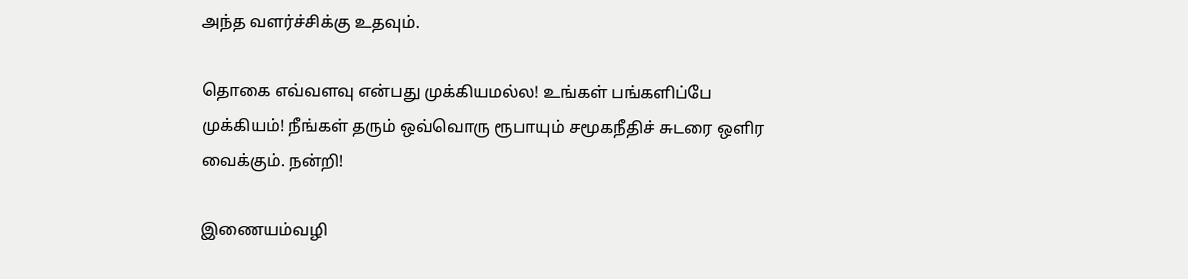அந்த வளர்ச்சிக்கு உதவும்.

தொகை எவ்வளவு என்பது முக்கியமல்ல! உங்கள் பங்களிப்பே முக்கியம்! நீங்கள் தரும் ஒவ்வொரு ரூபாயும் சமூகநீதிச் சுடரை ஒளிர வைக்கும். நன்றி!

இணையம்வழி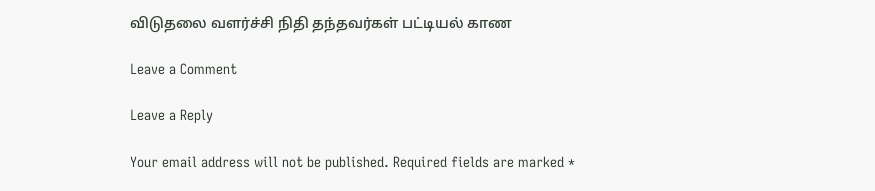விடுதலை வளர்ச்சி நிதி தந்தவர்கள் பட்டியல் காண

Leave a Comment

Leave a Reply

Your email address will not be published. Required fields are marked *